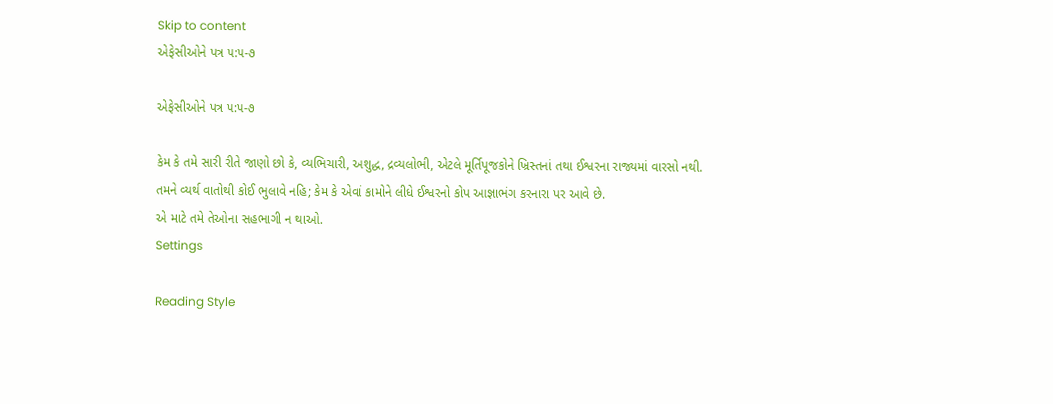Skip to content
એફેસીઓને પત્ર ૫:૫-૭

એફેસીઓને પત્ર ૫:૫-૭

કેમ કે તમે સારી રીતે જાણો છો કે, વ્યભિચારી, અશુદ્ધ, દ્રવ્યલોભી, એટલે મૂર્તિપૂજકોને ખ્રિસ્તનાં તથા ઈશ્વરના રાજ્યમાં વારસો નથી.
તમને વ્યર્થ વાતોથી કોઈ ભુલાવે નહિ; કેમ કે એવાં કામોને લીધે ઈશ્વરનો કોપ આજ્ઞાભંગ કરનારા પર આવે છે.
એ માટે તમે તેઓના સહભાગી ન થાઓ.
Settings

Reading Style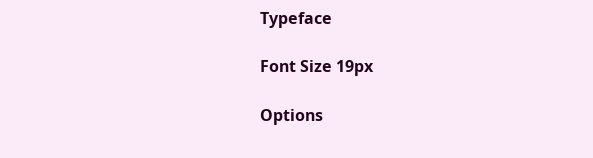Typeface

Font Size 19px

Options